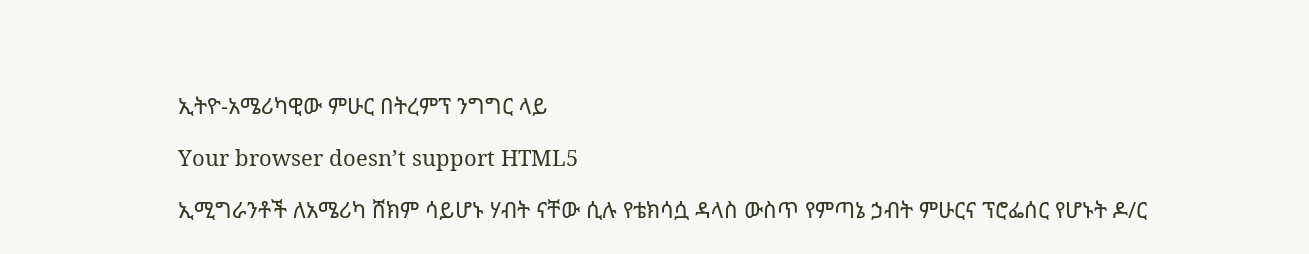ኢትዮ‑አሜሪካዊው ምሁር በትረምፕ ንግግር ላይ

Your browser doesn’t support HTML5

ኢሚግራንቶች ለአሜሪካ ሸክም ሳይሆኑ ሃብት ናቸው ሲሉ የቴክሳሷ ዳላስ ውስጥ የምጣኔ ኃብት ምሁርና ፕሮፌሰር የሆኑት ዶ/ር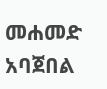መሐመድ አባጀበል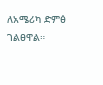ለአሜሪካ ድምፅ ገልፀዋል።